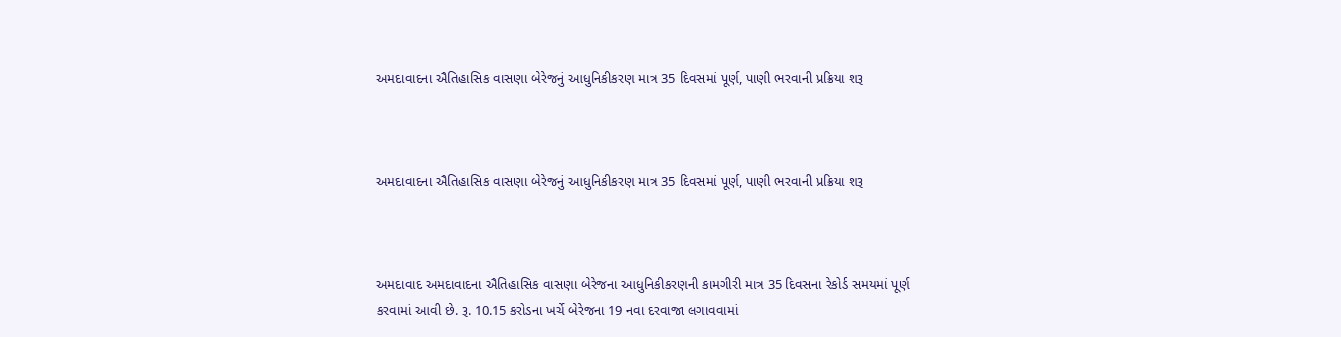અમદાવાદના ઐતિહાસિક વાસણા બેરેજનું આધુનિકીકરણ માત્ર 35 દિવસમાં પૂર્ણ, પાણી ભરવાની પ્રક્રિયા શરૂ



અમદાવાદના ઐતિહાસિક વાસણા બેરેજનું આધુનિકીકરણ માત્ર 35 દિવસમાં પૂર્ણ, પાણી ભરવાની પ્રક્રિયા શરૂ



અમદાવાદ અમદાવાદના ઐતિહાસિક વાસણા બેરેજના આધુનિકીકરણની કામગીરી માત્ર 35 દિવસના રેકોર્ડ સમયમાં પૂર્ણ કરવામાં આવી છે. રૂ. 10.15 કરોડના ખર્ચે બેરેજના 19 નવા દરવાજા લગાવવામાં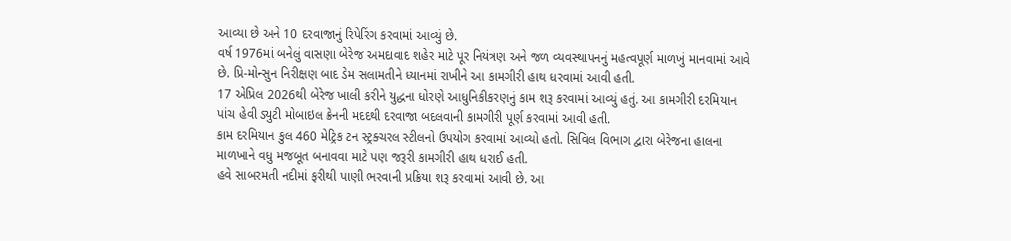આવ્યા છે અને 10 દરવાજાનું રિપેરિંગ કરવામાં આવ્યું છે.
વર્ષ 1976માં બનેલું વાસણા બેરેજ અમદાવાદ શહેર માટે પૂર નિયંત્રણ અને જળ વ્યવસ્થાપનનું મહત્વપૂર્ણ માળખું માનવામાં આવે છે. પ્રિ-મોન્સુન નિરીક્ષણ બાદ ડેમ સલામતીને ધ્યાનમાં રાખીને આ કામગીરી હાથ ધરવામાં આવી હતી.
17 એપ્રિલ 2026થી બેરેજ ખાલી કરીને યુદ્ધના ધોરણે આધુનિકીકરણનું કામ શરૂ કરવામાં આવ્યું હતું. આ કામગીરી દરમિયાન પાંચ હેવી ડ્યુટી મોબાઇલ ક્રેનની મદદથી દરવાજા બદલવાની કામગીરી પૂર્ણ કરવામાં આવી હતી.
કામ દરમિયાન કુલ 460 મેટ્રિક ટન સ્ટ્રક્ચરલ સ્ટીલનો ઉપયોગ કરવામાં આવ્યો હતો. સિવિલ વિભાગ દ્વારા બેરેજના હાલના માળખાને વધુ મજબૂત બનાવવા માટે પણ જરૂરી કામગીરી હાથ ધરાઈ હતી.
હવે સાબરમતી નદીમાં ફરીથી પાણી ભરવાની પ્રક્રિયા શરૂ કરવામાં આવી છે. આ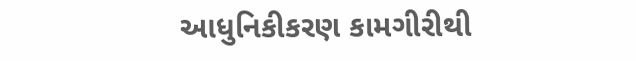આધુનિકીકરણ કામગીરીથી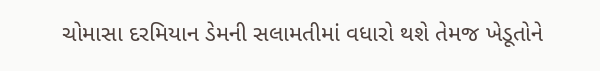ચોમાસા દરમિયાન ડેમની સલામતીમાં વધારો થશે તેમજ ખેડૂતોને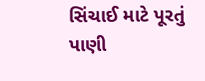સિંચાઈ માટે પૂરતું પાણી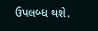ઉપલબ્ધ થશે.